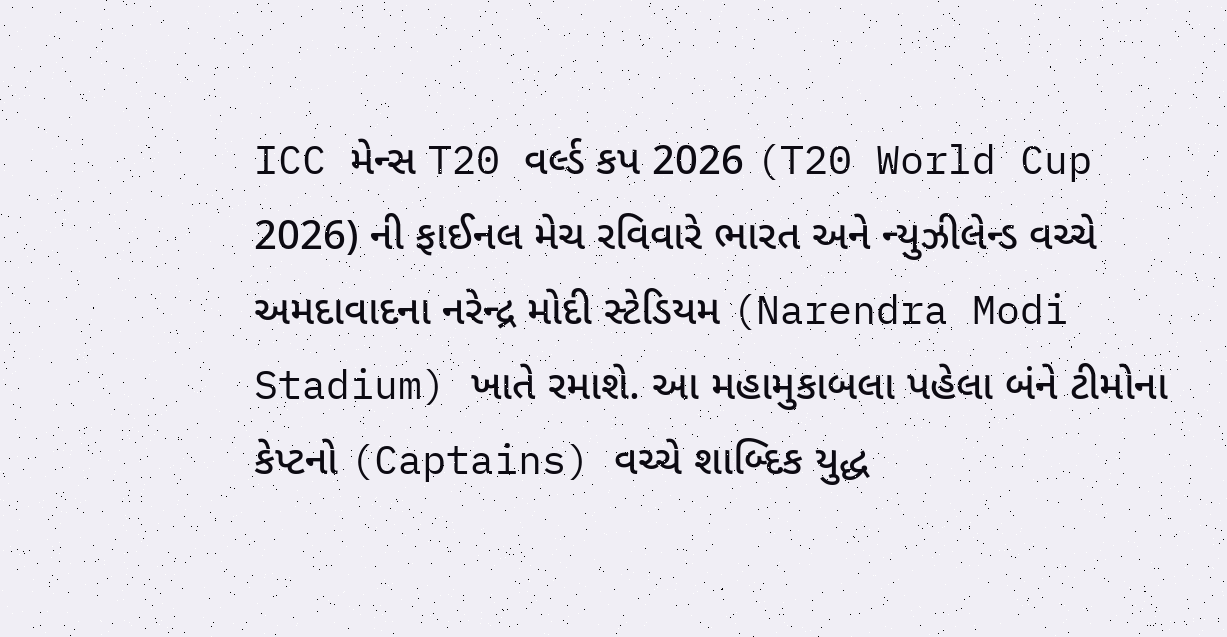ICC મેન્સ T20 વર્લ્ડ કપ 2026 (T20 World Cup 2026) ની ફાઈનલ મેચ રવિવારે ભારત અને ન્યુઝીલેન્ડ વચ્ચે અમદાવાદના નરેન્દ્ર મોદી સ્ટેડિયમ (Narendra Modi Stadium) ખાતે રમાશે. આ મહામુકાબલા પહેલા બંને ટીમોના કેપ્ટનો (Captains) વચ્ચે શાબ્દિક યુદ્ધ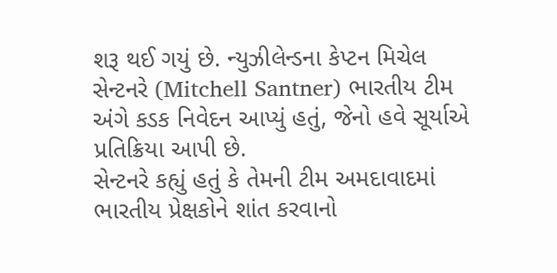શરૂ થઈ ગયું છે. ન્યુઝીલેન્ડના કેપ્ટન મિચેલ સેન્ટનરે (Mitchell Santner) ભારતીય ટીમ અંગે કડક નિવેદન આપ્યું હતું, જેનો હવે સૂર્યાએ પ્રતિક્રિયા આપી છે.
સેન્ટનરે કહ્યું હતું કે તેમની ટીમ અમદાવાદમાં ભારતીય પ્રેક્ષકોને શાંત કરવાનો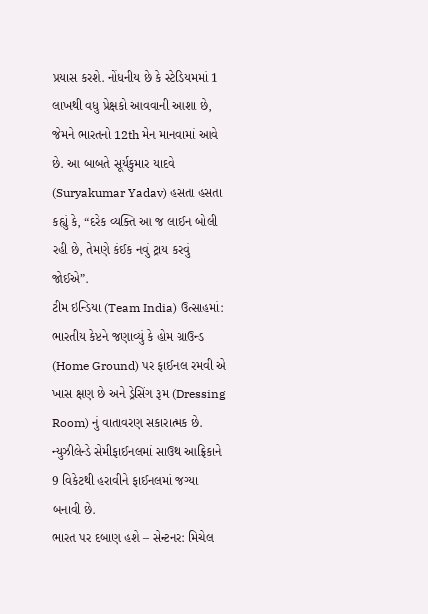પ્રયાસ કરશે. નોંધનીય છે કે સ્ટેડિયમમાં 1 લાખથી વધુ પ્રેક્ષકો આવવાની આશા છે, જેમને ભારતનો 12th મેન માનવામાં આવે છે. આ બાબતે સૂર્યકુમાર યાદવે (Suryakumar Yadav) હસતા હસતા કહ્યું કે, “દરેક વ્યક્તિ આ જ લાઈન બોલી રહી છે, તેમણે કંઈક નવું ટ્રાય કરવું જોઈએ”.
ટીમ ઇન્ડિયા (Team India) ઉત્સાહમાં: ભારતીય કેપ્ટને જણાવ્યું કે હોમ ગ્રાઉન્ડ (Home Ground) પર ફાઈનલ રમવી એ ખાસ ક્ષણ છે અને ડ્રેસિંગ રૂમ (Dressing Room) નું વાતાવરણ સકારાત્મક છે. ન્યુઝીલેન્ડે સેમીફાઈનલમાં સાઉથ આફ્રિકાને 9 વિકેટથી હરાવીને ફાઈનલમાં જગ્યા બનાવી છે.
ભારત પર દબાણ હશે – સેન્ટનર: મિચેલ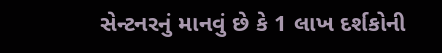સેન્ટનરનું માનવું છે કે 1 લાખ દર્શકોની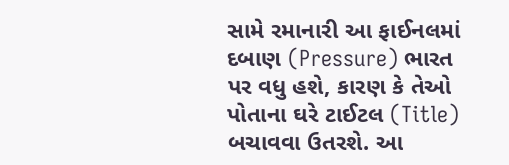સામે રમાનારી આ ફાઈનલમાં દબાણ (Pressure) ભારત પર વધુ હશે, કારણ કે તેઓ પોતાના ઘરે ટાઈટલ (Title) બચાવવા ઉતરશે. આ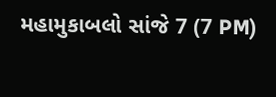મહામુકાબલો સાંજે 7 (7 PM)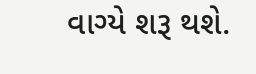વાગ્યે શરૂ થશે.